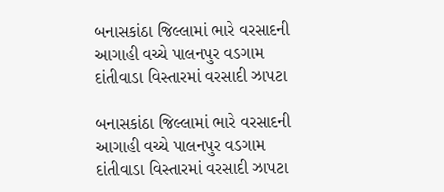બનાસકાંઠા જિલ્લામાં ભારે વરસાદની આગાહી વચ્ચે પાલનપુર વડગામ દાંતીવાડા વિસ્તારમાં વરસાદી ઝાપટા

બનાસકાંઠા જિલ્લામાં ભારે વરસાદની આગાહી વચ્ચે પાલનપુર વડગામ દાંતીવાડા વિસ્તારમાં વરસાદી ઝાપટા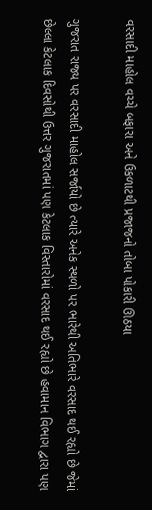વરસાદી માહોલ વચ્ચે બફારા અને ઉકળાટથી પ્રજાજનો તોબા પોકારી ઊઠયા

ગુજરાત રાજ્ય પર વરસાદી માહોલ સર્જાયો છે ત્યારે અનેક સ્થળો પર ભારેથી અતિભારે વરસાદ થઈ રહ્યો છે જેમાં છેલ્લા કેટલાક દિવસોથી ઉત્તર ગુજરાતમાં પણ કેટલાક વિસ્તારોમાં વરસાદ થઈ રહ્યો છે હવામાન વિભાગ દ્વારા પણ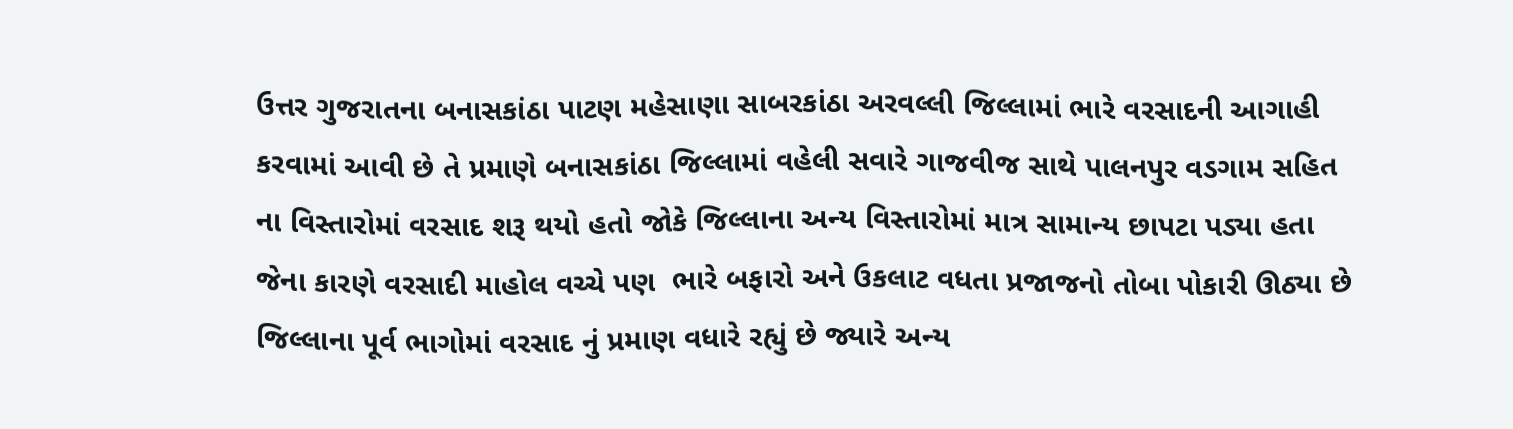ઉત્તર ગુજરાતના બનાસકાંઠા પાટણ મહેસાણા સાબરકાંઠા અરવલ્લી જિલ્લામાં ભારે વરસાદની આગાહી કરવામાં આવી છે તે પ્રમાણે બનાસકાંઠા જિલ્લામાં વહેલી સવારે ગાજવીજ સાથે પાલનપુર વડગામ સહિત ના વિસ્તારોમાં વરસાદ શરૂ થયો હતો જોકે જિલ્લાના અન્ય વિસ્તારોમાં માત્ર સામાન્ય છાપટા પડ્યા હતા જેના કારણે વરસાદી માહોલ વચ્ચે પણ  ભારે બફારો અને ઉકલાટ વધતા પ્રજાજનો તોબા પોકારી ઊઠ્યા છે જિલ્લાના પૂર્વ ભાગોમાં વરસાદ નું પ્રમાણ વધારે રહ્યું છે જ્યારે અન્ય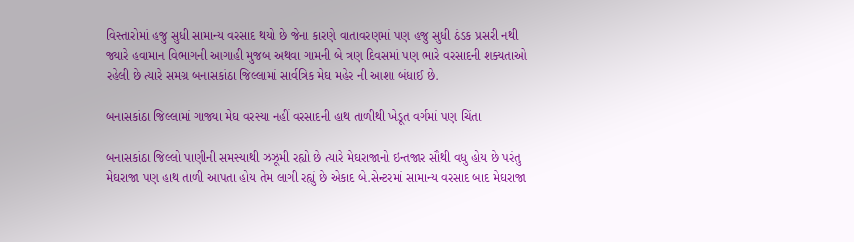વિસ્તારોમાં હજુ સુધી સામાન્ય વરસાદ થયો છે જેના કારણે વાતાવરણમાં પણ હજુ સુધી ઠંડક પ્રસરી નથી જ્યારે હવામાન વિભાગની આગાહી મુજબ અથવા ગામની બે ત્રણ દિવસમાં પણ ભારે વરસાદની શક્યતાઓ રહેલી છે ત્યારે સમગ્ર બનાસકાંઠા જિલ્લામાં સાર્વત્રિક મેઘ મહેર ની આશા બંધાઈ છે.

બનાસકાંઠા જિલ્લામાં ગાજ્યા મેઘ વરસ્યા નહીં વરસાદની હાથ તાળીથી ખેડૂત વર્ગમાં પણ ચિંતા

બનાસકાંઠા જિલ્લો પાણીની સમસ્યાથી ઝઝૂમી રહ્યો છે ત્યારે મેઘરાજાનો ઇન્તજાર સૌથી વધુ હોય છે પરંતુ મેઘરાજા પણ હાથ તાળી આપતા હોય તેમ લાગી રહ્યું છે એકાદ બે.સેન્ટરમાં સામાન્ય વરસાદ બાદ મેઘરાજા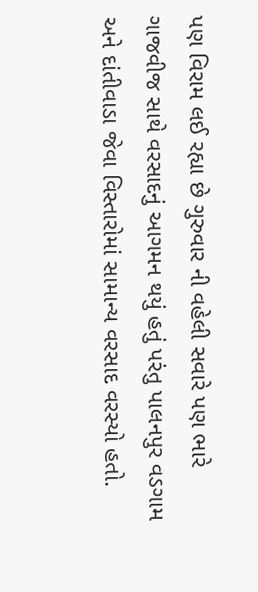પણ વિરામ લઈ રહ્યા છે ગુરુવાર ની વહેલી સવારે પણ ભારે ગાજવીજ સાથે વરસાદનું આગમન થયું હતું પરંતુ પાલનપુર વડગામ અને દાંતીવાડા જેવા વિસ્તારોમાં સામાન્ય વરસાદ વરસ્યો હતો.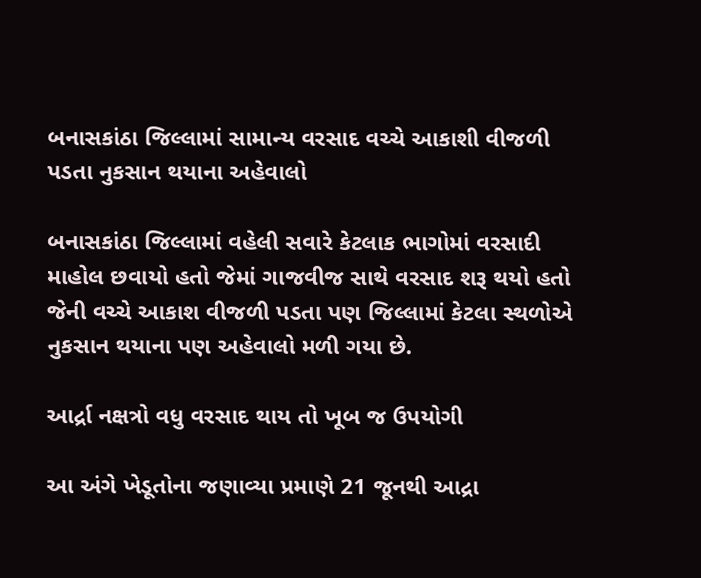બનાસકાંઠા જિલ્લામાં સામાન્ય વરસાદ વચ્ચે આકાશી વીજળી પડતા નુકસાન થયાના અહેવાલો

બનાસકાંઠા જિલ્લામાં વહેલી સવારે કેટલાક ભાગોમાં વરસાદી માહોલ છવાયો હતો જેમાં ગાજવીજ સાથે વરસાદ શરૂ થયો હતો જેની વચ્ચે આકાશ વીજળી પડતા પણ જિલ્લામાં કેટલા સ્થળોએ નુકસાન થયાના પણ અહેવાલો મળી ગયા છે.

આર્દ્રા નક્ષત્રો વધુ વરસાદ થાય તો ખૂબ જ ઉપયોગી

આ અંગે ખેડૂતોના જણાવ્યા પ્રમાણે 21 જૂનથી આદ્રા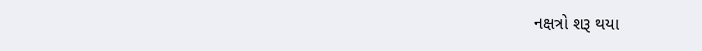નક્ષત્રો શરૂ થયા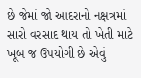છે જેમાં જો આદરાનો નક્ષત્રમાં સારો વરસાદ થાય તો ખેતી માટે ખૂબ જ ઉપયોગી છે એવું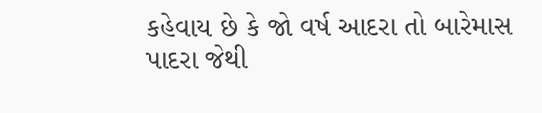કહેવાય છે કે જો વર્ષ આદરા તો બારેમાસ પાદરા જેથી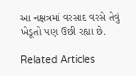આ નક્ષત્રમાં વરસાદ વરસે તેવું ખેડૂતો પણ ઉછી રહ્યા છે.

Related Articles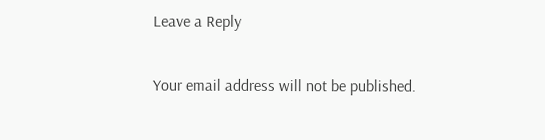Leave a Reply

Your email address will not be published.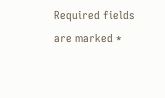Required fields are marked *